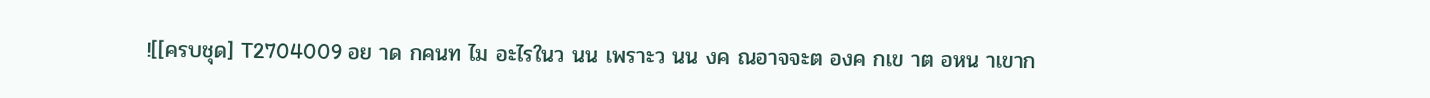![[ครบชุด] T2704009 อย าด กคนท ไม อะไรในว นน เพราะว นน งค ณอาจจะต องค กเข าต อหน าเขาก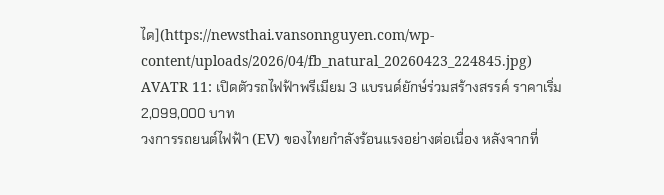ได](https://newsthai.vansonnguyen.com/wp-content/uploads/2026/04/fb_natural_20260423_224845.jpg)
AVATR 11: เปิดตัวรถไฟฟ้าพรีเมียม 3 แบรนด์ยักษ์ร่วมสร้างสรรค์ ราคาเริ่ม 2,099,000 บาท
วงการรถยนต์ไฟฟ้า (EV) ของไทยกำลังร้อนแรงอย่างต่อเนื่อง หลังจากที่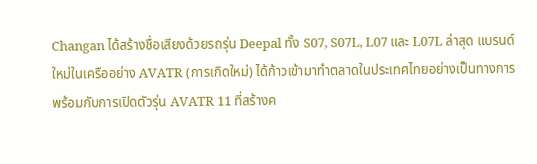Changan ได้สร้างชื่อเสียงด้วยรถรุ่น Deepal ทั้ง S07, S07L, L07 และ L07L ล่าสุด แบรนด์ใหม่ในเครืออย่าง AVATR (การเกิดใหม่) ได้ก้าวเข้ามาทำตลาดในประเทศไทยอย่างเป็นทางการ พร้อมกับการเปิดตัวรุ่น AVATR 11 ที่สร้างค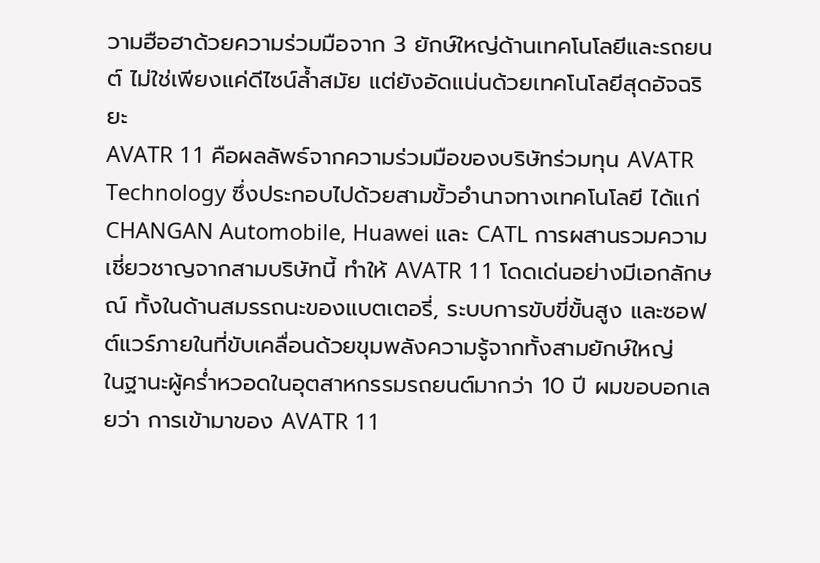วามฮือฮาด้วยความร่วมมือจาก 3 ยักษ์ใหญ่ด้านเทคโนโลยีและรถยนต์ ไม่ใช่เพียงแค่ดีไซน์ล้ำสมัย แต่ยังอัดแน่นด้วยเทคโนโลยีสุดอัจฉริยะ
AVATR 11 คือผลลัพธ์จากความร่วมมือของบริษัทร่วมทุน AVATR Technology ซึ่งประกอบไปด้วยสามขั้วอำนาจทางเทคโนโลยี ได้แก่ CHANGAN Automobile, Huawei และ CATL การผสานรวมความเชี่ยวชาญจากสามบริษัทนี้ ทำให้ AVATR 11 โดดเด่นอย่างมีเอกลักษณ์ ทั้งในด้านสมรรถนะของแบตเตอรี่, ระบบการขับขี่ขั้นสูง และซอฟต์แวร์ภายในที่ขับเคลื่อนด้วยขุมพลังความรู้จากทั้งสามยักษ์ใหญ่
ในฐานะผู้คร่ำหวอดในอุตสาหกรรมรถยนต์มากว่า 10 ปี ผมขอบอกเลยว่า การเข้ามาของ AVATR 11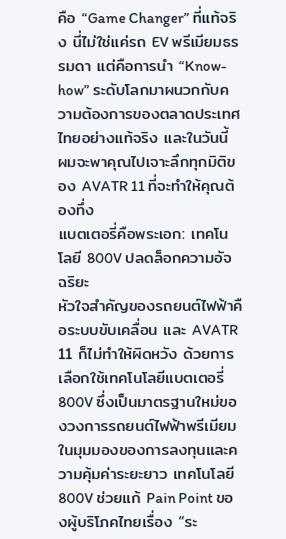คือ “Game Changer” ที่แท้จริง นี่ไม่ใช่แค่รถ EV พรีเมียมธรรมดา แต่คือการนำ “Know-how” ระดับโลกมาผนวกกับความต้องการของตลาดประเทศไทยอย่างแท้จริง และในวันนี้ ผมจะพาคุณไปเจาะลึกทุกมิติของ AVATR 11 ที่จะทำให้คุณต้องทึ่ง
แบตเตอรี่คือพระเอก: เทคโนโลยี 800V ปลดล็อกความอัจฉริยะ
หัวใจสำคัญของรถยนต์ไฟฟ้าคือระบบขับเคลื่อน และ AVATR 11 ก็ไม่ทำให้ผิดหวัง ด้วยการเลือกใช้เทคโนโลยีแบตเตอรี่ 800V ซึ่งเป็นมาตรฐานใหม่ของวงการรถยนต์ไฟฟ้าพรีเมียม ในมุมมองของการลงทุนและความคุ้มค่าระยะยาว เทคโนโลยี 800V ช่วยแก้ Pain Point ของผู้บริโภคไทยเรื่อง “ระ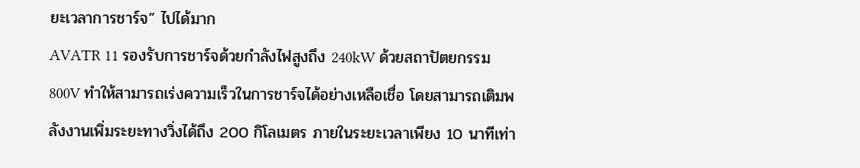ยะเวลาการชาร์จ” ไปได้มาก
AVATR 11 รองรับการชาร์จด้วยกำลังไฟสูงถึง 240kW ด้วยสถาปัตยกรรม 800V ทำให้สามารถเร่งความเร็วในการชาร์จได้อย่างเหลือเชื่อ โดยสามารถเติมพลังงานเพิ่มระยะทางวิ่งได้ถึง 200 กิโลเมตร ภายในระยะเวลาเพียง 10 นาทีเท่า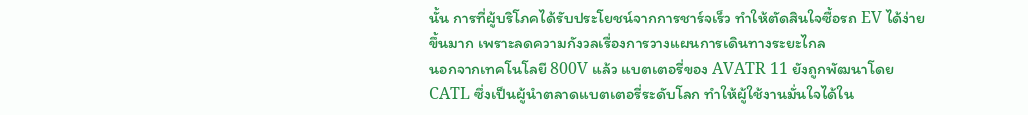นั้น การที่ผู้บริโภคได้รับประโยชน์จากการชาร์จเร็ว ทำให้ตัดสินใจซื้อรถ EV ได้ง่ายขึ้นมาก เพราะลดความกังวลเรื่องการวางแผนการเดินทางระยะไกล
นอกจากเทคโนโลยี 800V แล้ว แบตเตอรี่ของ AVATR 11 ยังถูกพัฒนาโดย CATL ซึ่งเป็นผู้นำตลาดแบตเตอรี่ระดับโลก ทำให้ผู้ใช้งานมั่นใจได้ใน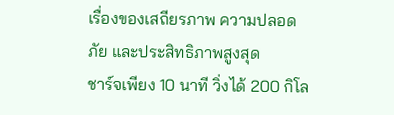เรื่องของเสถียรภาพ ความปลอดภัย และประสิทธิภาพสูงสุด
ชาร์จเพียง 10 นาที วิ่งได้ 200 กิโล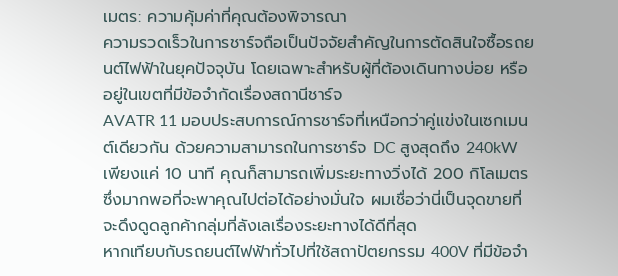เมตร: ความคุ้มค่าที่คุณต้องพิจารณา
ความรวดเร็วในการชาร์จถือเป็นปัจจัยสำคัญในการตัดสินใจซื้อรถยนต์ไฟฟ้าในยุคปัจจุบัน โดยเฉพาะสำหรับผู้ที่ต้องเดินทางบ่อย หรืออยู่ในเขตที่มีข้อจำกัดเรื่องสถานีชาร์จ
AVATR 11 มอบประสบการณ์การชาร์จที่เหนือกว่าคู่แข่งในเซกเมนต์เดียวกัน ด้วยความสามารถในการชาร์จ DC สูงสุดถึง 240kW เพียงแค่ 10 นาที คุณก็สามารถเพิ่มระยะทางวิ่งได้ 200 กิโลเมตร ซึ่งมากพอที่จะพาคุณไปต่อได้อย่างมั่นใจ ผมเชื่อว่านี่เป็นจุดขายที่จะดึงดูดลูกค้ากลุ่มที่ลังเลเรื่องระยะทางได้ดีที่สุด
หากเทียบกับรถยนต์ไฟฟ้าทั่วไปที่ใช้สถาปัตยกรรม 400V ที่มีข้อจำ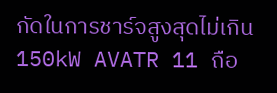กัดในการชาร์จสูงสุดไม่เกิน 150kW AVATR 11 ถือ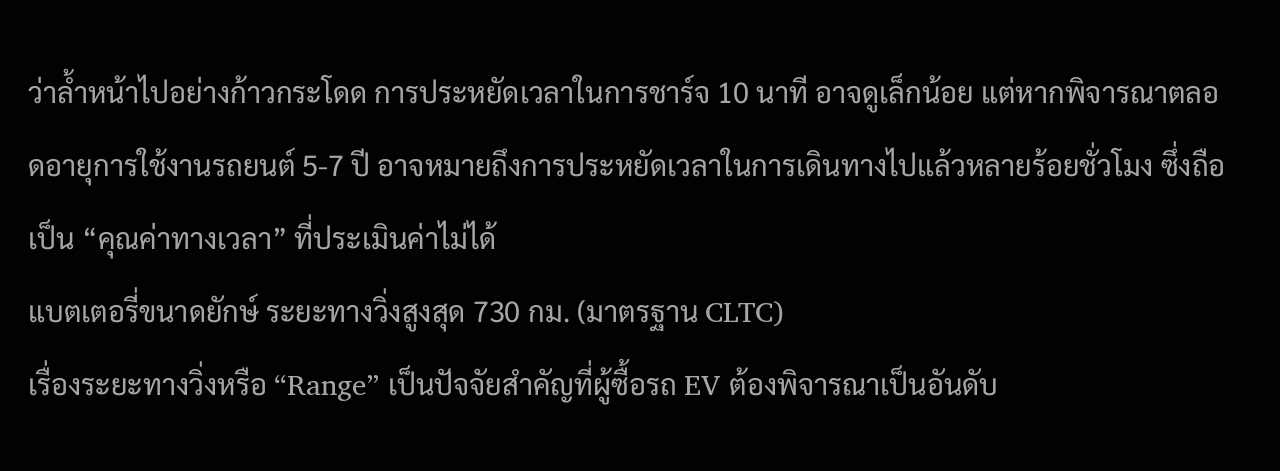ว่าล้ำหน้าไปอย่างก้าวกระโดด การประหยัดเวลาในการชาร์จ 10 นาที อาจดูเล็กน้อย แต่หากพิจารณาตลอดอายุการใช้งานรถยนต์ 5-7 ปี อาจหมายถึงการประหยัดเวลาในการเดินทางไปแล้วหลายร้อยชั่วโมง ซึ่งถือเป็น “คุณค่าทางเวลา” ที่ประเมินค่าไม่ได้
แบตเตอรี่ขนาดยักษ์ ระยะทางวิ่งสูงสุด 730 กม. (มาตรฐาน CLTC)
เรื่องระยะทางวิ่งหรือ “Range” เป็นปัจจัยสำคัญที่ผู้ซื้อรถ EV ต้องพิจารณาเป็นอันดับ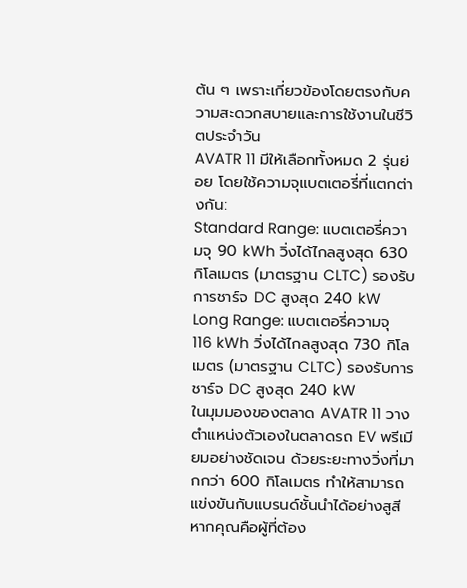ต้น ๆ เพราะเกี่ยวข้องโดยตรงกับความสะดวกสบายและการใช้งานในชีวิตประจำวัน
AVATR 11 มีให้เลือกทั้งหมด 2 รุ่นย่อย โดยใช้ความจุแบตเตอรี่ที่แตกต่างกัน:
Standard Range: แบตเตอรี่ความจุ 90 kWh วิ่งได้ไกลสูงสุด 630 กิโลเมตร (มาตรฐาน CLTC) รองรับการชาร์จ DC สูงสุด 240 kW
Long Range: แบตเตอรี่ความจุ 116 kWh วิ่งได้ไกลสูงสุด 730 กิโลเมตร (มาตรฐาน CLTC) รองรับการชาร์จ DC สูงสุด 240 kW
ในมุมมองของตลาด AVATR 11 วางตำแหน่งตัวเองในตลาดรถ EV พรีเมียมอย่างชัดเจน ด้วยระยะทางวิ่งที่มากกว่า 600 กิโลเมตร ทำให้สามารถแข่งขันกับแบรนด์ชั้นนำได้อย่างสูสี หากคุณคือผู้ที่ต้อง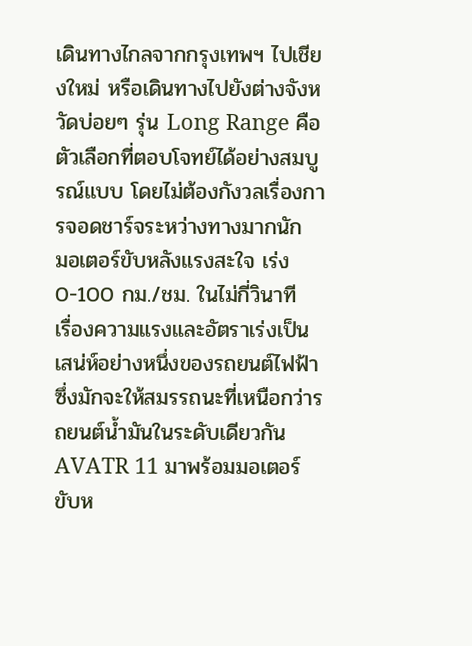เดินทางไกลจากกรุงเทพฯ ไปเชียงใหม่ หรือเดินทางไปยังต่างจังหวัดบ่อยๆ รุ่น Long Range คือตัวเลือกที่ตอบโจทย์ได้อย่างสมบูรณ์แบบ โดยไม่ต้องกังวลเรื่องการจอดชาร์จระหว่างทางมากนัก
มอเตอร์ขับหลังแรงสะใจ เร่ง 0-100 กม./ชม. ในไม่กี่วินาที
เรื่องความแรงและอัตราเร่งเป็นเสน่ห์อย่างหนึ่งของรถยนต์ไฟฟ้า ซึ่งมักจะให้สมรรถนะที่เหนือกว่ารถยนต์น้ำมันในระดับเดียวกัน
AVATR 11 มาพร้อมมอเตอร์ขับห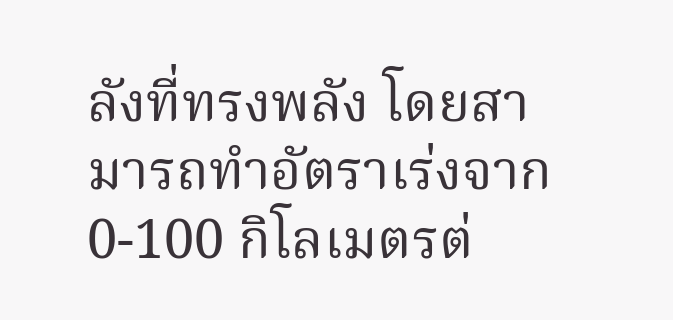ลังที่ทรงพลัง โดยสามารถทำอัตราเร่งจาก 0-100 กิโลเมตรต่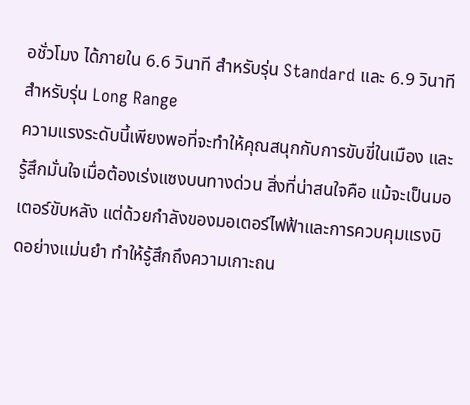อชั่วโมง ได้ภายใน 6.6 วินาที สำหรับรุ่น Standard และ 6.9 วินาที สำหรับรุ่น Long Range
ความแรงระดับนี้เพียงพอที่จะทำให้คุณสนุกกับการขับขี่ในเมือง และรู้สึกมั่นใจเมื่อต้องเร่งแซงบนทางด่วน สิ่งที่น่าสนใจคือ แม้จะเป็นมอเตอร์ขับหลัง แต่ด้วยกำลังของมอเตอร์ไฟฟ้าและการควบคุมแรงบิดอย่างแม่นยำ ทำให้รู้สึกถึงความเกาะถน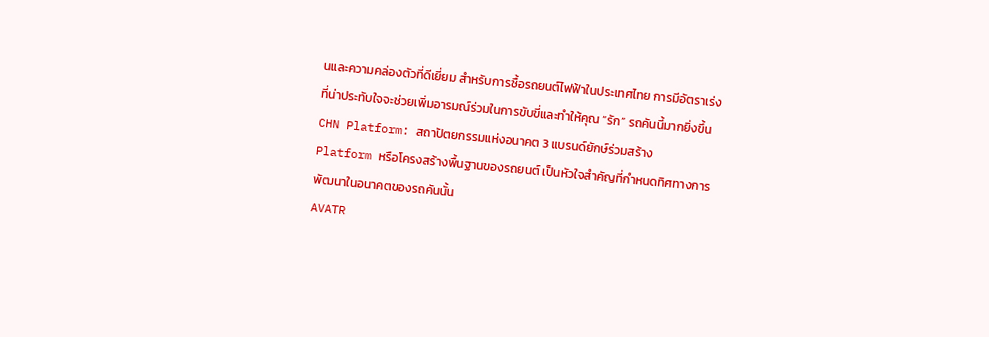นและความคล่องตัวที่ดีเยี่ยม สำหรับการซื้อรถยนต์ไฟฟ้าในประเทศไทย การมีอัตราเร่งที่น่าประทับใจจะช่วยเพิ่มอารมณ์ร่วมในการขับขี่และทำให้คุณ “รัก” รถคันนี้มากยิ่งขึ้น
CHN Platform: สถาปัตยกรรมแห่งอนาคต 3 แบรนด์ยักษ์ร่วมสร้าง
Platform หรือโครงสร้างพื้นฐานของรถยนต์ เป็นหัวใจสำคัญที่กำหนดทิศทางการพัฒนาในอนาคตของรถคันนั้น
AVATR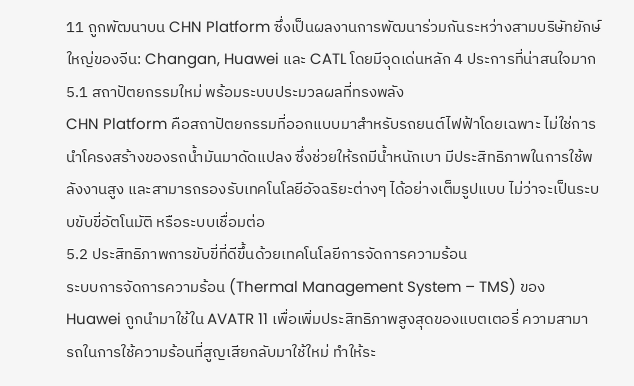11 ถูกพัฒนาบน CHN Platform ซึ่งเป็นผลงานการพัฒนาร่วมกันระหว่างสามบริษัทยักษ์ใหญ่ของจีน: Changan, Huawei และ CATL โดยมีจุดเด่นหลัก 4 ประการที่น่าสนใจมาก
5.1 สถาปัตยกรรมใหม่ พร้อมระบบประมวลผลที่ทรงพลัง
CHN Platform คือสถาปัตยกรรมที่ออกแบบมาสำหรับรถยนต์ไฟฟ้าโดยเฉพาะ ไม่ใช่การนำโครงสร้างของรถน้ำมันมาดัดแปลง ซึ่งช่วยให้รถมีน้ำหนักเบา มีประสิทธิภาพในการใช้พลังงานสูง และสามารถรองรับเทคโนโลยีอัจฉริยะต่างๆ ได้อย่างเต็มรูปแบบ ไม่ว่าจะเป็นระบบขับขี่อัตโนมัติ หรือระบบเชื่อมต่อ
5.2 ประสิทธิภาพการขับขี่ที่ดีขึ้นด้วยเทคโนโลยีการจัดการความร้อน
ระบบการจัดการความร้อน (Thermal Management System – TMS) ของ Huawei ถูกนำมาใช้ใน AVATR 11 เพื่อเพิ่มประสิทธิภาพสูงสุดของแบตเตอรี่ ความสามารถในการใช้ความร้อนที่สูญเสียกลับมาใช้ใหม่ ทำให้ระ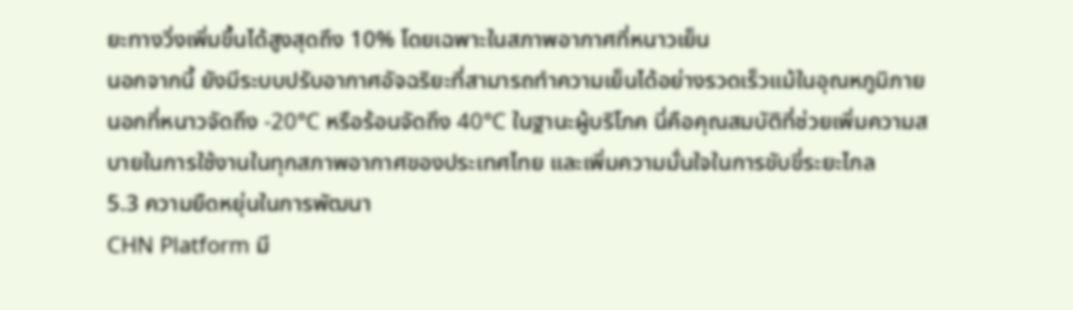ยะทางวิ่งเพิ่มขึ้นได้สูงสุดถึง 10% โดยเฉพาะในสภาพอากาศที่หนาวเย็น
นอกจากนี้ ยังมีระบบปรับอากาศอัจฉริยะที่สามารถทำความเย็นได้อย่างรวดเร็วแม้ในอุณหภูมิภายนอกที่หนาวจัดถึง -20°C หรือร้อนจัดถึง 40°C ในฐานะผู้บริโภค นี่คือคุณสมบัติที่ช่วยเพิ่มความสบายในการใช้งานในทุกสภาพอากาศของประเทศไทย และเพิ่มความมั่นใจในการขับขี่ระยะไกล
5.3 ความยืดหยุ่นในการพัฒนา
CHN Platform มี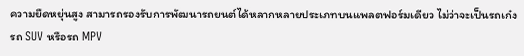ความยืดหยุ่นสูง สามารถรองรับการพัฒนารถยนต์ได้หลากหลายประเภทบนแพลตฟอร์มเดียว ไม่ว่าจะเป็นรถเก๋ง รถ SUV หรือรถ MPV